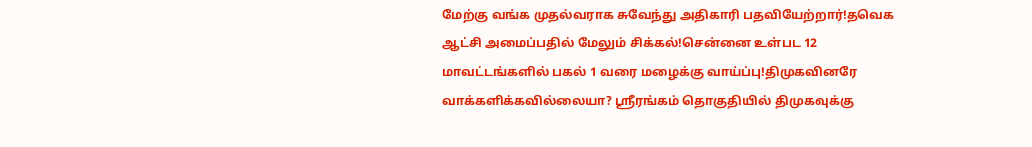மேற்கு வங்க முதல்வராக சுவேந்து அதிகாரி பதவியேற்றார்!தவெக ஆட்சி அமைப்பதில் மேலும் சிக்கல்!சென்னை உள்பட 12 மாவட்டங்களில் பகல் 1 வரை மழைக்கு வாய்ப்பு!திமுகவினரே வாக்களிக்கவில்லையா? ஸ்ரீரங்கம் தொகுதியில் திமுகவுக்கு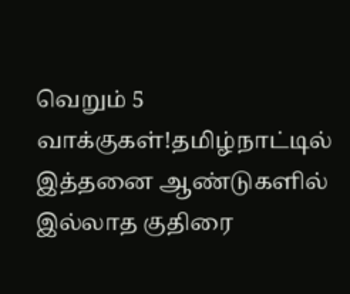வெறும் 5 வாக்குகள்!தமிழ்நாட்டில் இத்தனை ஆண்டுகளில் இல்லாத குதிரை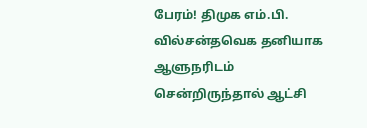பேரம்! திமுக எம்.பி. வில்சன்தவெக தனியாக ஆளுநரிடம் சென்றிருந்தால் ஆட்சி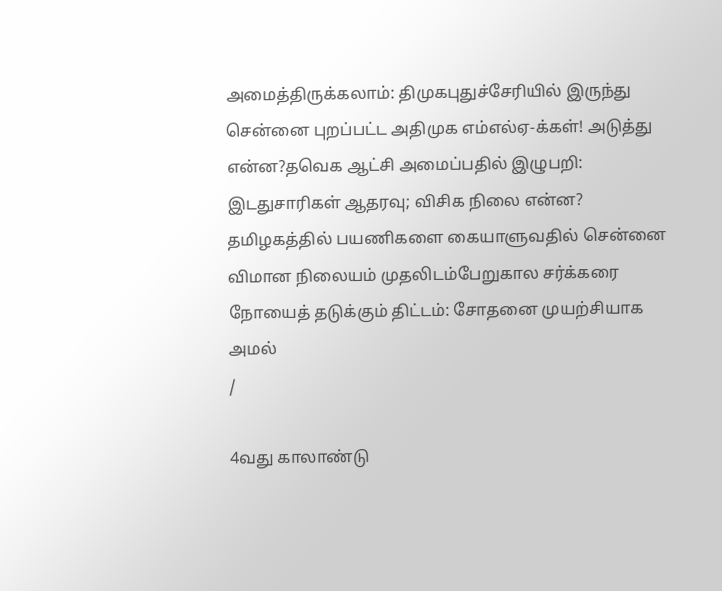அமைத்திருக்கலாம்: திமுகபுதுச்சேரியில் இருந்து சென்னை புறப்பட்ட அதிமுக எம்எல்ஏ-க்கள்! அடுத்து என்ன?தவெக ஆட்சி அமைப்பதில் இழுபறி: இடதுசாரிகள் ஆதரவு; விசிக நிலை என்ன? தமிழகத்தில் பயணிகளை கையாளுவதில் சென்னை விமான நிலையம் முதலிடம்பேறுகால சர்க்கரை நோயைத் தடுக்கும் திட்டம்: சோதனை முயற்சியாக அமல்
/

4வது காலாண்டு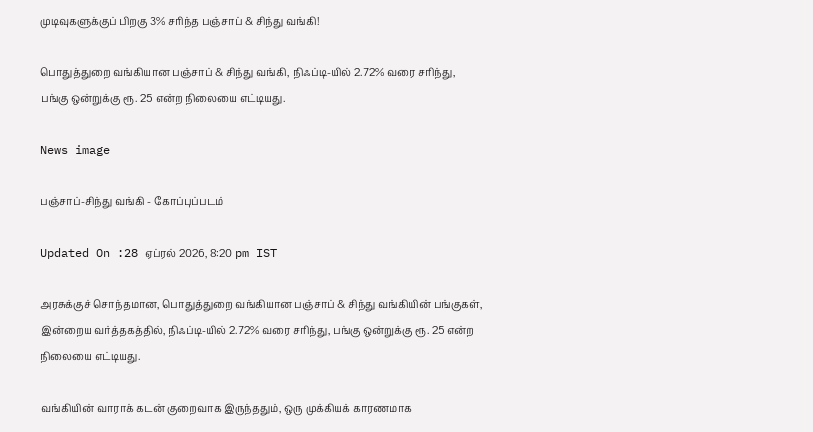முடிவுகளுக்குப் பிறகு 3% சரிந்த பஞ்சாப் & சிந்து வங்கி!

பொதுத்துறை வங்கியான பஞ்சாப் & சிந்து வங்கி, நிஃப்டி-யில் 2.72% வரை சரிந்து, பங்கு ஒன்றுக்கு ரூ. 25 என்ற நிலையை எட்டியது.

News image

பஞ்சாப்-சிந்து வங்கி - கோப்புப்படம்

Updated On :28 ஏப்ரல் 2026, 8:20 pm IST

அரசுக்குச் சொந்தமான, பொதுத்துறை வங்கியான பஞ்சாப் & சிந்து வங்கியின் பங்குகள், இன்றைய வர்த்தகத்தில், நிஃப்டி-யில் 2.72% வரை சரிந்து, பங்கு ஒன்றுக்கு ரூ. 25 என்ற நிலையை எட்டியது.

வங்கியின் வாராக் கடன் குறைவாக இருந்ததும், ஒரு முக்கியக் காரணமாக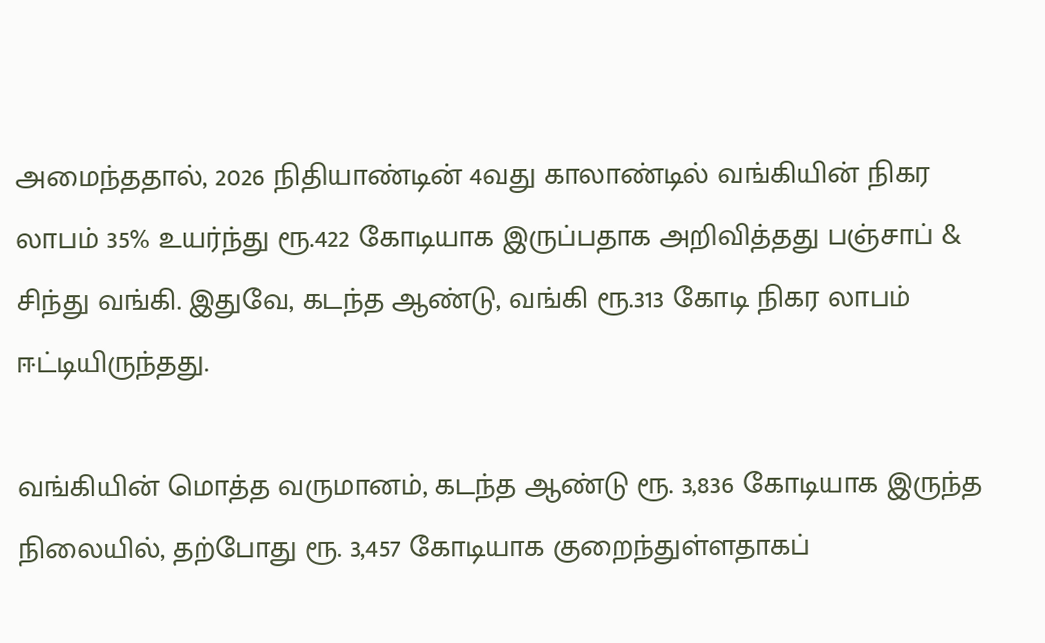அமைந்ததால், 2026 நிதியாண்டின் 4வது காலாண்டில் வங்கியின் நிகர லாபம் 35% உயர்ந்து ரூ.422 கோடியாக இருப்பதாக அறிவித்தது பஞ்சாப் & சிந்து வங்கி. இதுவே, கடந்த ஆண்டு, வங்கி ரூ.313 கோடி நிகர லாபம் ஈட்டியிருந்தது.

வங்கியின் மொத்த வருமானம், கடந்த ஆண்டு ரூ. 3,836 கோடியாக இருந்த நிலையில், தற்போது ரூ. 3,457 கோடியாக குறைந்துள்ளதாகப்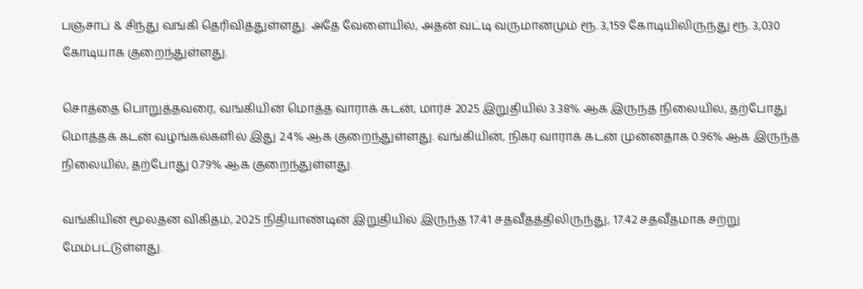பஞ்சாப் & சிந்து வங்கி தெரிவித்துள்ளது. அதே வேளையில், அதன் வட்டி வருமானமும் ரூ. 3,159 கோடியிலிருந்து ரூ. 3,030 கோடியாக குறைந்துள்ளது.

சொத்தை பொறுத்தவரை, வங்கியின் மொத்த வாராக் கடன், மார்ச் 2025 இறுதியில் 3.38% ஆக இருந்த நிலையில், தற்போது மொத்தக் கடன் வழங்கல்களில் இது 2.4% ஆக குறைந்துள்ளது. வங்கியின், நிகர வாராக் கடன் முன்னதாக 0.96% ஆக இருந்த நிலையில், தற்போது 0.79% ஆக குறைந்துள்ளது.

வங்கியின் மூலதன விகிதம், 2025 நிதியாண்டின் இறுதியில் இருந்த 17.41 சதவீதத்திலிருந்து, 17.42 சதவீதமாக சற்று மேம்பட்டுள்ளது.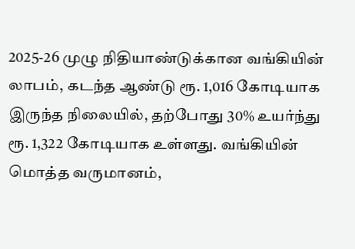2025-26 முழு நிதியாண்டுக்கான வங்கியின் லாபம், கடந்த ஆண்டு ரூ. 1,016 கோடியாக இருந்த நிலையில், தற்போது 30% உயர்ந்து ரூ. 1,322 கோடியாக உள்ளது. வங்கியின் மொத்த வருமானம்,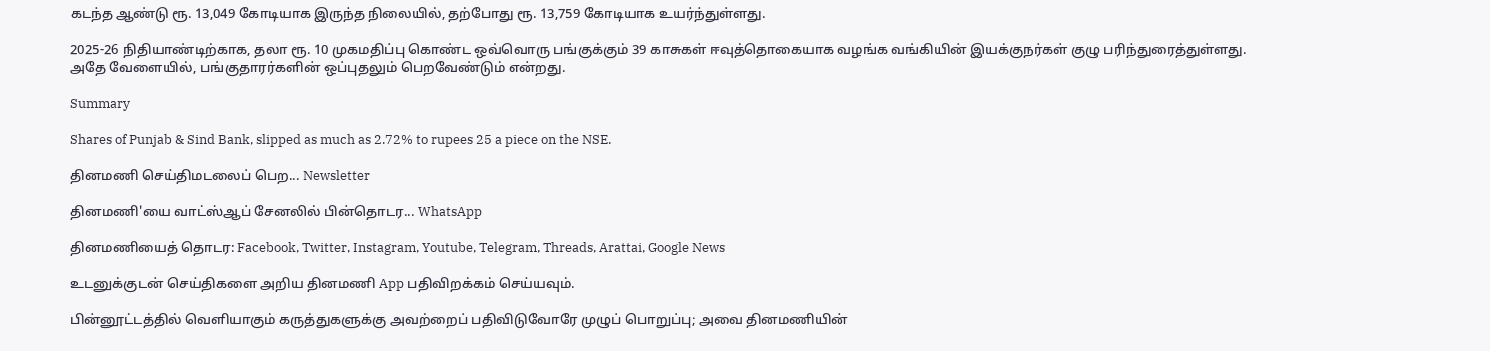கடந்த ஆண்டு ரூ. 13,049 கோடியாக இருந்த நிலையில், தற்போது ரூ. 13,759 கோடியாக உயர்ந்துள்ளது.

2025-26 நிதியாண்டிற்காக, தலா ரூ. 10 முகமதிப்பு கொண்ட ஒவ்வொரு பங்குக்கும் 39 காசுகள் ஈவுத்தொகையாக வழங்க வங்கியின் இயக்குநர்கள் குழு பரிந்துரைத்துள்ளது. அதே வேளையில், பங்குதாரர்களின் ஒப்புதலும் பெறவேண்டும் என்றது.

Summary

Shares of Punjab & Sind Bank, slipped as much as 2.72% to rupees 25 a piece on the NSE.

தினமணி செய்திமடலைப் பெற... Newsletter

தினமணி'யை வாட்ஸ்ஆப் சேனலில் பின்தொடர... WhatsApp

தினமணியைத் தொடர: Facebook, Twitter, Instagram, Youtube, Telegram, Threads, Arattai, Google News

உடனுக்குடன் செய்திகளை அறிய தினமணி App பதிவிறக்கம் செய்யவும்.

பின்னூட்டத்தில் வெளியாகும் கருத்துகளுக்கு அவற்றைப் பதிவிடுவோரே முழுப் பொறுப்பு; அவை தினமணியின்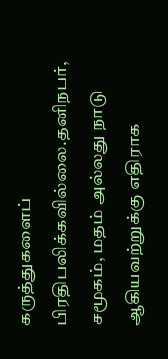கருத்துகளைப் பிரதிபலிக்கவில்லை.தனிநபர், சமூகம், மதம் அல்லது நாடு ஆகியவற்றுக்கு எதிராக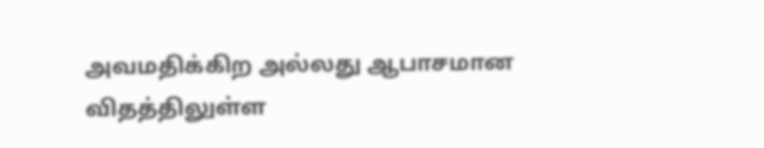அவமதிக்கிற அல்லது ஆபாசமான விதத்திலுள்ள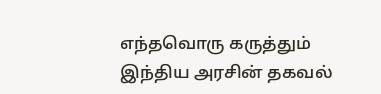எந்தவொரு கருத்தும் இந்திய அரசின் தகவல்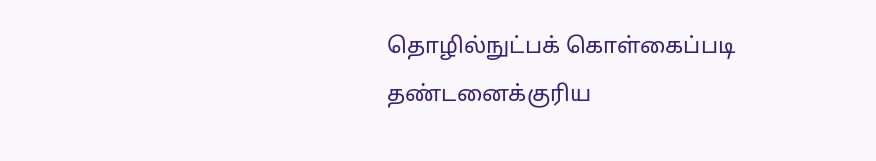தொழில்நுட்பக் கொள்கைப்படி தண்டனைக்குரிய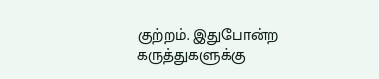குற்றம். இதுபோன்ற கருத்துகளுக்கு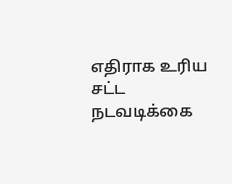எதிராக உரிய சட்ட நடவடிக்கை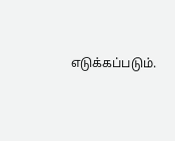எடுக்கப்படும்.